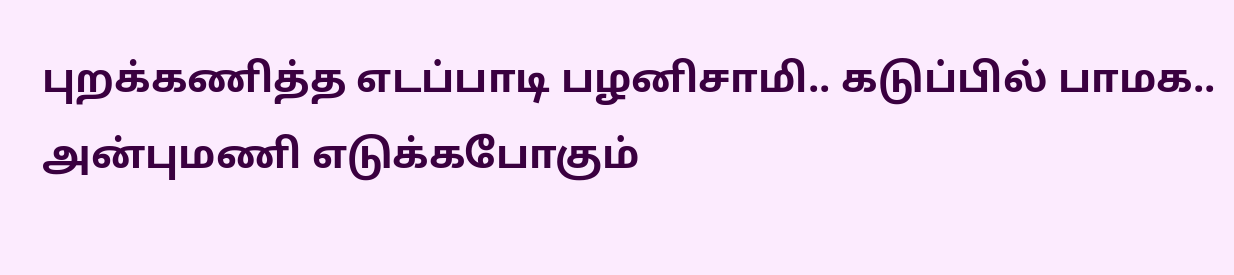புறக்கணித்த எடப்பாடி பழனிசாமி.. கடுப்பில் பாமக.. அன்புமணி எடுக்கபோகும்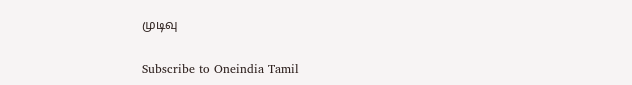முடிவு

Subscribe to Oneindia Tamil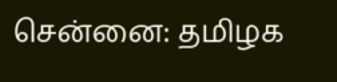சென்னை: தமிழக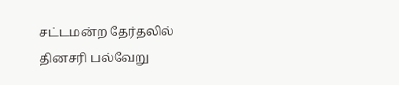சட்டமன்ற தேர்தலில் தினசரி பல்வேறு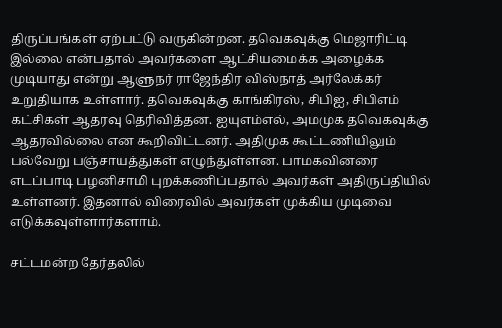திருப்பங்கள் ஏற்பட்டு வருகின்றன. தவெகவுக்கு மெஜாரிட்டி இல்லை என்பதால் அவர்களை ஆட்சியமைக்க அழைக்க முடியாது என்று ஆளுநர் ராஜேந்திர விஸ்நாத் அர்லேக்கர் உறுதியாக உள்ளார். தவெகவுக்கு காங்கிரஸ், சிபிஐ, சிபிஎம் கட்சிகள் ஆதரவு தெரிவித்தன. ஐயுஎம்எல், அமமுக தவெகவுக்கு ஆதரவில்லை என கூறிவிட்டனர். அதிமுக கூட்டணியிலும் பல்வேறு பஞ்சாயத்துகள் எழுந்துள்ளன. பாமகவினரை எடப்பாடி பழனிசாமி புறக்கணிப்பதால் அவர்கள் அதிருப்தியில் உள்ளனர். இதனால் விரைவில் அவர்கள் முக்கிய முடிவை எடுக்கவுள்ளார்களாம்.

சட்டமன்ற தேர்தலில்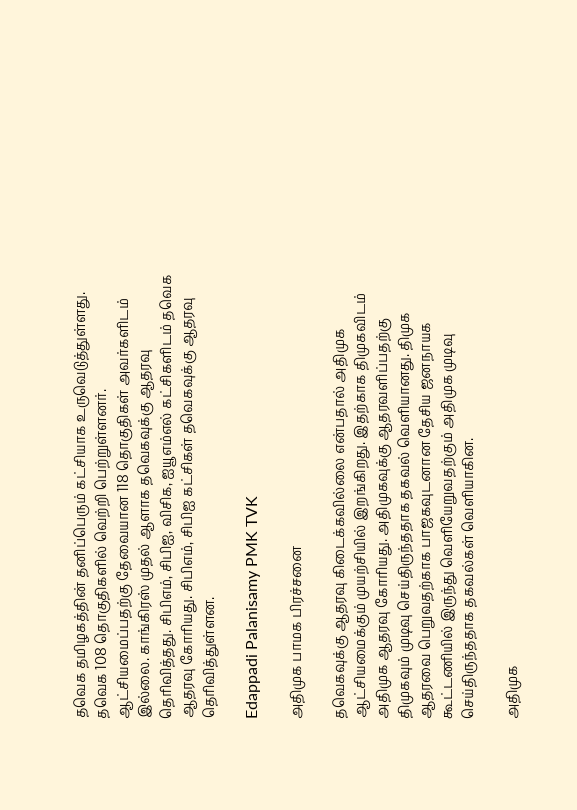தவெக தமிழகத்தின் தனிப்பெரும் கட்சியாக உருவெடுத்துள்ளது. தவெக 108 தொகுதிகளில் வெற்றி பெற்றுள்ளனர். ஆட்சியமைப்பதற்கு தேவையான 118 தொகுதிகள் அவர்களிடம் இல்லை. காங்கிரஸ் முதல் ஆளாக தவெகவுக்கு ஆதரவு தெரிவித்தது. சிபிஎம், சிபிஐ, விசிக, ஐயூஎம்எல் கட்சிகளிடம் தவெக ஆதரவு கோரியது. சிபிஎம், சிபிஐ கட்சிகள் தவெகவுக்கு ஆதரவு தெரிவித்துள்ளன.

Edappadi Palanisamy PMK TVK

அதிமுக பாமக பிரச்சனை

தவெகவுக்கு ஆதரவு கிடைக்கவில்லை என்பதால் அதிமுக ஆட்சியமைக்கும் முயற்சியில் இறங்கிறது. இதற்காக திமுகவிடம் அதிமுக ஆதரவு கோரியது. அதிமுகவுக்கு ஆதரவளிப்பதற்கு திமுகவும் முடிவு செய்திருந்ததாக தகவல் வெளியானது. திமுக ஆதரவை பெறுவதற்காக பாஜகவுடனான தேசிய ஜனநாயக கூட்டணியில் இருந்து வெளியேறுவதற்கும் அதிமுக முடிவு செய்திருந்ததாக தகவல்கள் வெளியாகின.

அதிமுக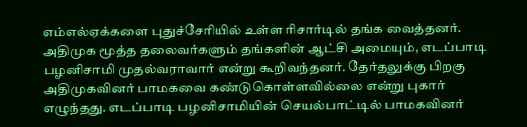எம்எல்ஏக்களை புதுச்சேரியில் உள்ள ரிசார்டில் தங்க வைத்தனர். அதிமுக மூத்த தலைவர்களும் தங்களின் ஆட்சி அமையும், எடப்பாடி பழனிசாமி முதல்வராவார் என்று கூறிவந்தனர். தேர்தலுக்கு பிறகு அதிமுகவினர் பாமகவை கண்டுகொள்ளவில்லை என்று புகார் எழுந்தது. எடப்பாடி பழனிசாமியின் செயல்பாட்டில் பாமகவினர்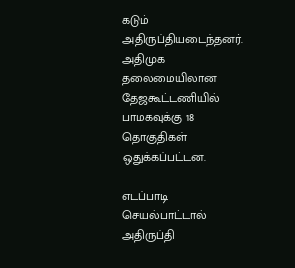கடும் அதிருப்தியடைந்தனர். அதிமுக தலைமையிலான தேஜகூட்டணியில் பாமகவுக்கு 18 தொகுதிகள் ஒதுக்கப்பட்டன.

எடப்பாடி செயல்பாட்டால் அதிருப்தி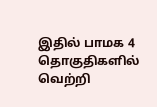இதில் பாமக 4 தொகுதிகளில் வெற்றி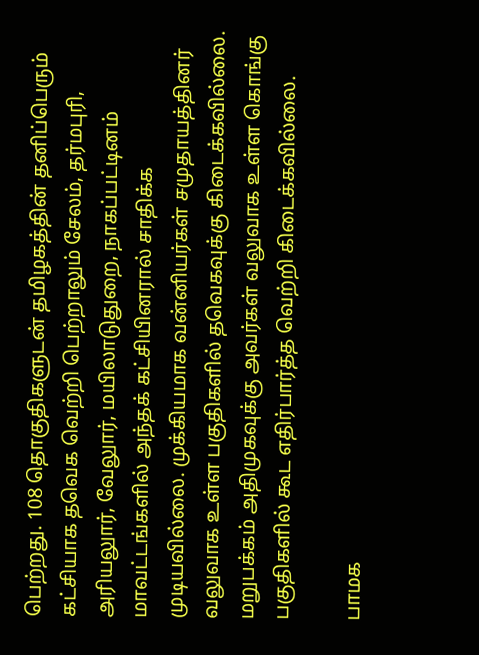பெற்றது. 108 தொகுதிகளுடன் தமிழகத்தின் தனிப்பெரும் கட்சியாக தவெக வெற்றி பெற்றாலும் சேலம், தர்மபுரி, அரியலுார், வேலுார், மயிலாடுதுறை, நாகப்பட்டினம் மாவட்டங்களில் அந்தக் கட்சியினரால் சாதிக்க முடியவில்லை. முக்கியமாக வன்னியர்கள் சமுதாயத்தினர் வலுவாக உள்ள பகுதிகளில் தவெகவுக்கு கிடைக்கவில்லை. மறுபக்கம் அதிமுகவுக்கு அவர்கள் வலுவாக உள்ள கொங்கு பகுதிகளில் கூட எதிர்பார்த்த வெற்றி கிடைக்கவில்லை.

பாமக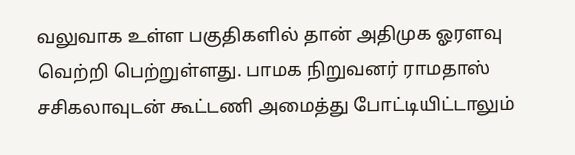வலுவாக உள்ள பகுதிகளில் தான் அதிமுக ஓரளவு வெற்றி பெற்றுள்ளது. பாமக நிறுவனர் ராமதாஸ் சசிகலாவுடன் கூட்டணி அமைத்து போட்டியிட்டாலும்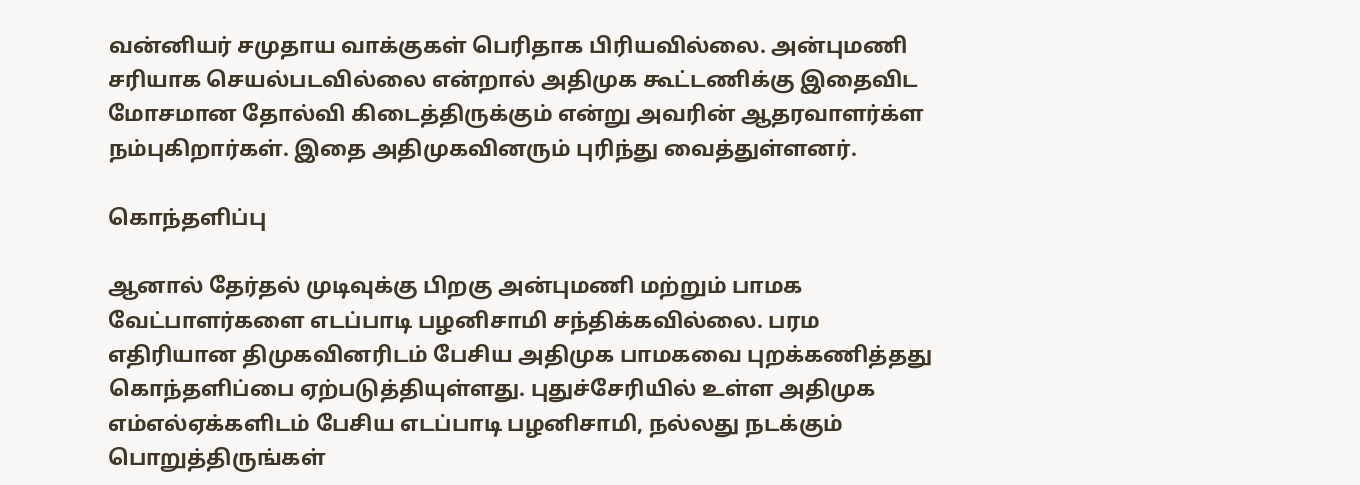வன்னியர் சமுதாய வாக்குகள் பெரிதாக பிரியவில்லை. அன்புமணி சரியாக செயல்படவில்லை என்றால் அதிமுக கூட்டணிக்கு இதைவிட மோசமான தோல்வி கிடைத்திருக்கும் என்று அவரின் ஆதரவாளர்க்ள நம்புகிறார்கள். இதை அதிமுகவினரும் புரிந்து வைத்துள்ளனர்.

கொந்தளிப்பு

ஆனால் தேர்தல் முடிவுக்கு பிறகு அன்புமணி மற்றும் பாமக வேட்பாளர்களை எடப்பாடி பழனிசாமி சந்திக்கவில்லை. பரம எதிரியான திமுகவினரிடம் பேசிய அதிமுக பாமகவை புறக்கணித்தது கொந்தளிப்பை ஏற்படுத்தியுள்ளது. புதுச்சேரியில் உள்ள அதிமுக எம்எல்ஏக்களிடம் பேசிய எடப்பாடி பழனிசாமி, நல்லது நடக்கும் பொறுத்திருங்கள்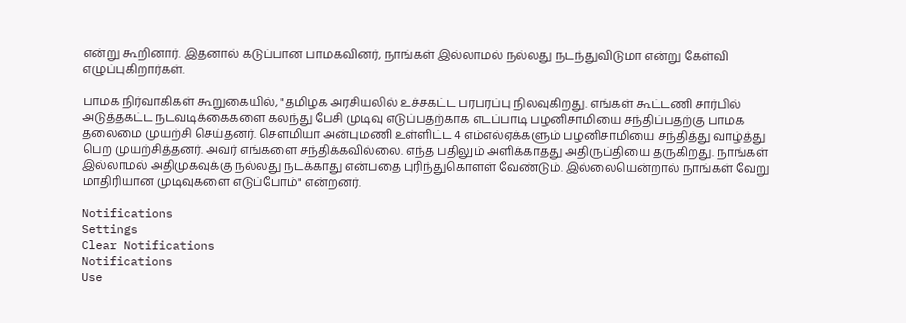என்று கூறினார். இதனால் கடுப்பான பாமகவினர், நாங்கள் இல்லாமல் நல்லது நடந்துவிடுமா என்று கேள்வி எழுப்புகிறார்கள்.

பாமக நிர்வாகிகள் கூறுகையில், "தமிழக அரசியலில் உச்சகட்ட பரபரப்பு நிலவுகிறது. எங்கள் கூட்டணி சார்பில் அடுத்தகட்ட நடவடிக்கைகளை கலந்து பேசி முடிவு எடுப்பதற்காக எடப்பாடி பழனிசாமியை சந்திப்பதற்கு பாமக தலைமை முயற்சி செய்தனர். சௌமியா அன்புமணி உள்ளிட்ட 4 எம்எல்ஏக்களும் பழனிசாமியை சந்தித்து வாழ்த்து பெற முயற்சித்தனர். அவர் எங்களை சந்திக்கவில்லை. எந்த பதிலும் அளிக்காதது அதிருப்தியை தருகிறது. நாங்கள் இல்லாமல் அதிமுகவுக்கு நல்லது நடக்காது என்பதை புரிந்துகொளள் வேண்டும். இல்லையென்றால் நாங்கள் வேறு மாதிரியான முடிவுகளை எடுப்போம்" என்றனர்.

Notifications
Settings
Clear Notifications
Notifications
Use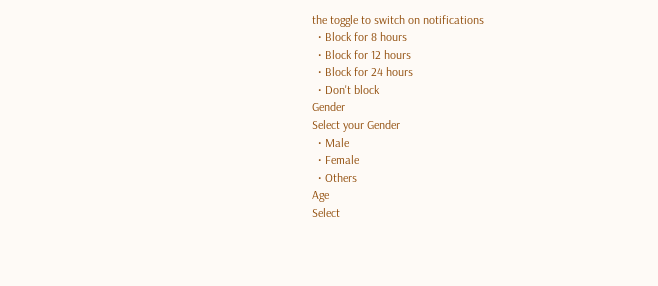the toggle to switch on notifications
  • Block for 8 hours
  • Block for 12 hours
  • Block for 24 hours
  • Don't block
Gender
Select your Gender
  • Male
  • Female
  • Others
Age
Select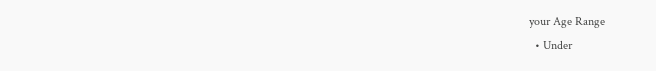your Age Range
  • Under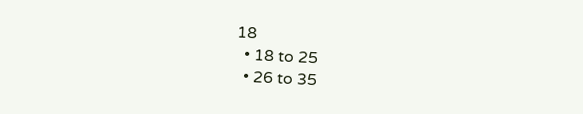18
  • 18 to 25
  • 26 to 35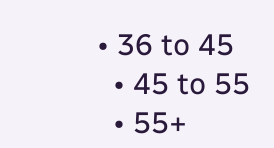• 36 to 45
  • 45 to 55
  • 55+